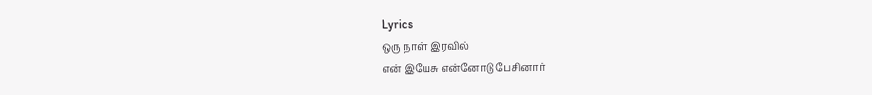Lyrics
ஒரு நாள் இரவில்
என் இயேசு என்னோடு பேசினார்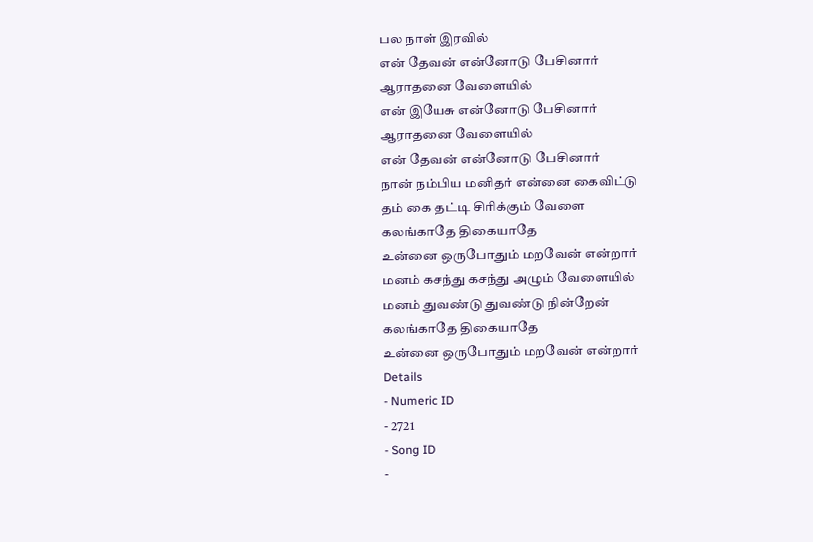பல நாள் இரவில்
என் தேவன் என்னோடு பேசினார்
ஆராதனை வேளையில்
என் இயேசு என்னோடு பேசினார்
ஆராதனை வேளையில்
என் தேவன் என்னோடு பேசினார்
நான் நம்பிய மனிதர் என்னை கைவிட்டு
தம் கை தட்டி சிரிக்கும் வேளை
கலங்காதே திகையாதே
உன்னை ஒருபோதும் மறவேன் என்றார்
மனம் கசந்து கசந்து அழும் வேளையில்
மனம் துவண்டு துவண்டு நின்றேன்
கலங்காதே திகையாதே
உன்னை ஒருபோதும் மறவேன் என்றார்
Details
- Numeric ID
- 2721
- Song ID
-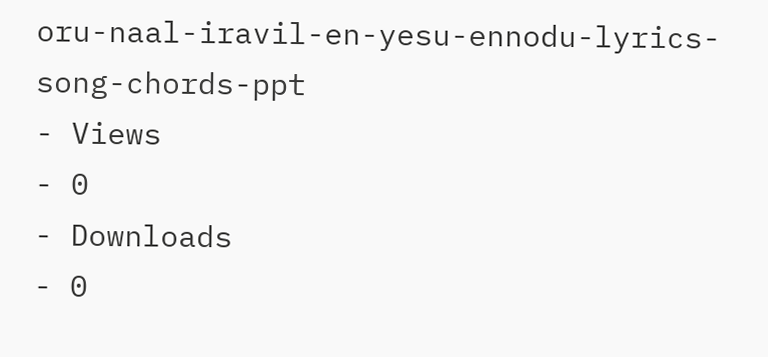oru-naal-iravil-en-yesu-ennodu-lyrics-song-chords-ppt
- Views
- 0
- Downloads
- 0